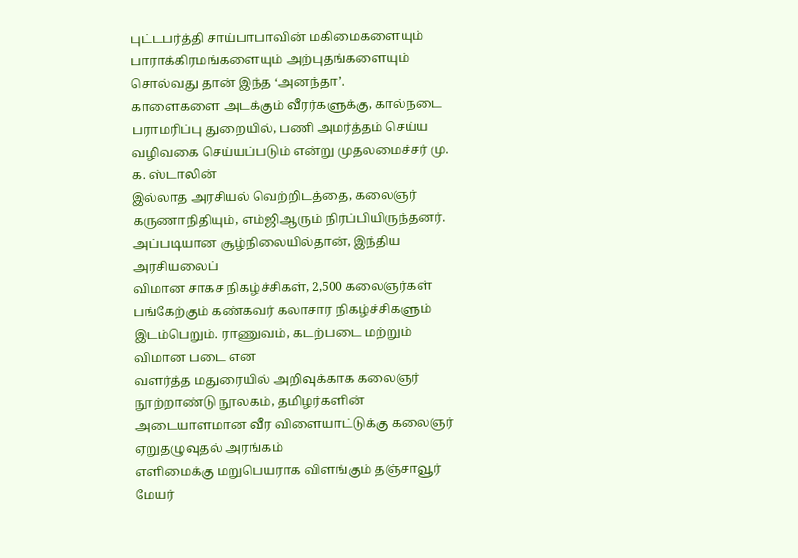புட்டபர்த்தி சாய்பாபாவின் மகிமைகளையும் பாராக்கிரமங்களையும் அற்புதங்களையும் சொல்வது தான் இந்த ‘அனந்தா’.
காளைகளை அடக்கும் வீரர்களுக்கு, கால்நடை பராமரிப்பு துறையில், பணி அமர்த்தம் செய்ய வழிவகை செய்யப்படும் என்று முதலமைச்சர் மு. க. ஸ்டாலின்
இல்லாத அரசியல் வெற்றிடத்தை, கலைஞர் கருணாநிதியும், எம்ஜிஆரும் நிரப்பியிருந்தனர். அப்படியான சூழ்நிலையில்தான், இந்திய அரசியலைப்
விமான சாகச நிகழ்ச்சிகள், 2,500 கலைஞர்கள் பங்கேற்கும் கண்கவர் கலாசார நிகழ்ச்சிகளும் இடம்பெறும். ராணுவம், கடற்படை மற்றும் விமான படை என
வளர்த்த மதுரையில் அறிவுக்காக கலைஞர் நூற்றாண்டு நூலகம், தமிழர்களின் அடையாளமான வீர விளையாட்டுக்கு கலைஞர் ஏறுதழுவுதல் அரங்கம்
எளிமைக்கு மறுபெயராக விளங்கும் தஞ்சாவூர் மேயர்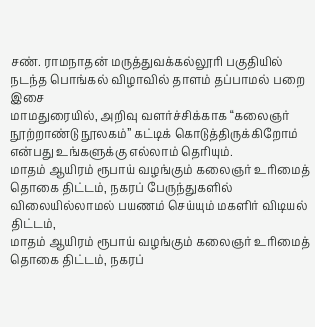சண். ராமநாதன் மருத்துவக்கல்லூரி பகுதியில் நடந்த பொங்கல் விழாவில் தாளம் தப்பாமல் பறை இசை
மாமதுரையில், அறிவு வளர்ச்சிக்காக “கலைஞர் நூற்றாண்டு நூலகம்” கட்டிக் கொடுத்திருக்கிறோம் என்பது உங்களுக்கு எல்லாம் தெரியும்.
மாதம் ஆயிரம் ரூபாய் வழங்கும் கலைஞர் உரிமைத் தொகை திட்டம், நகரப் பேருந்துகளில் விலையில்லாமல் பயணம் செய்யும் மகளிர் விடியல் திட்டம்,
மாதம் ஆயிரம் ரூபாய் வழங்கும் கலைஞர் உரிமைத் தொகை திட்டம், நகரப்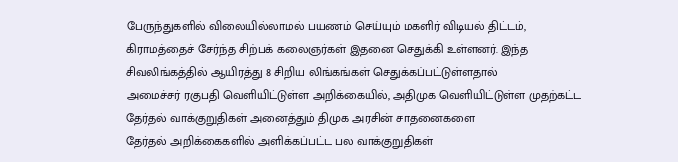பேருந்துகளில் விலையில்லாமல் பயணம் செய்யும் மகளிர் விடியல் திட்டம்,
கிராமத்தைச் சேர்ந்த சிற்பக் கலைஞர்கள் இதனை செதுக்கி உள்ளனர். இந்த சிவலிங்கத்தில் ஆயிரத்து 8 சிறிய லிங்கங்கள் செதுக்கப்பட்டுள்ளதால்
அமைச்சர் ரகுபதி வெளியிட்டுள்ள அறிக்கையில், அதிமுக வெளியிட்டுள்ள முதற்கட்ட தேர்தல் வாக்குறுதிகள் அனைத்தும் திமுக அரசின் சாதனைகளை
தேர்தல் அறிக்கைகளில் அளிக்கப்பட்ட பல வாக்குறுதிகள்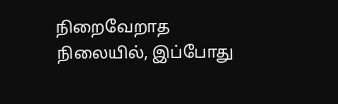நிறைவேறாத நிலையில், இப்போது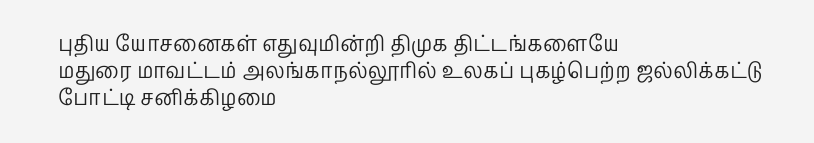புதிய யோசனைகள் எதுவுமின்றி திமுக திட்டங்களையே
மதுரை மாவட்டம் அலங்காநல்லூரில் உலகப் புகழ்பெற்ற ஜல்லிக்கட்டு போட்டி சனிக்கிழமை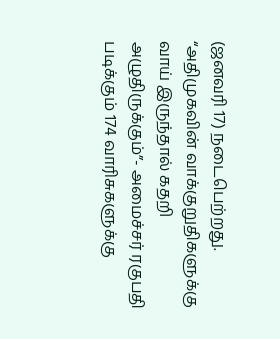(ஜனவரி 17) நடைபெற்றது.
“அதிமுகவின் வாக்குறுதிகளுக்கு வாய் இருந்தால் கதறி அழுதிருக்கும்”- அமைச்சர் ரகுபதி
படிக்கும் 174 வாரிசுகளுக்கு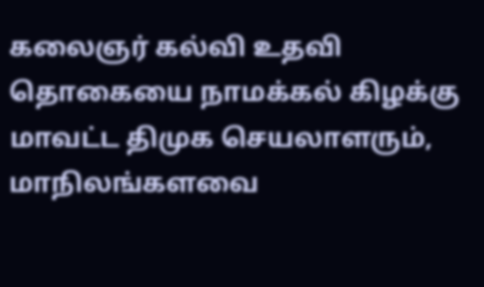கலைஞர் கல்வி உதவி தொகையை நாமக்கல் கிழக்கு மாவட்ட திமுக செயலாளரும், மாநிலங்களவை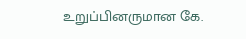உறுப்பினருமான கே.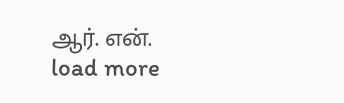ஆர். என்.
load more